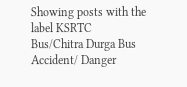Showing posts with the label KSRTC Bus/Chitra Durga Bus Accident/ Danger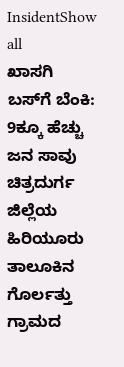InsidentShow all
ಖಾಸಗಿ ಬಸ್‌ಗೆ ಬೆಂಕಿ: 9ಕ್ಕೂ ಹೆಚ್ಚು ಜನ ಸಾವು
ಚಿತ್ರದುರ್ಗ ಜಿಲ್ಲೆಯ ಹಿರಿಯೂರು ತಾಲೂಕಿನ ಗೊರ್ಲತ್ತು ಗ್ರಾಮದ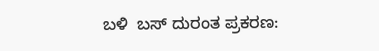ಬಳಿ  ಬಸ್ ದುರಂತ ಪ್ರಕರಣ: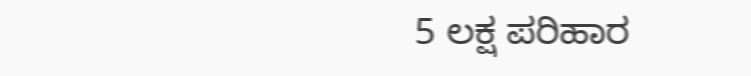5 ಲಕ್ಷ ಪರಿಹಾರ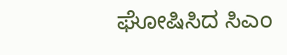ಘೋಷಿಸಿದ ಸಿಎಂ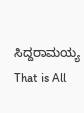ಸಿದ್ದರಾಮಯ್ಯ
That is All